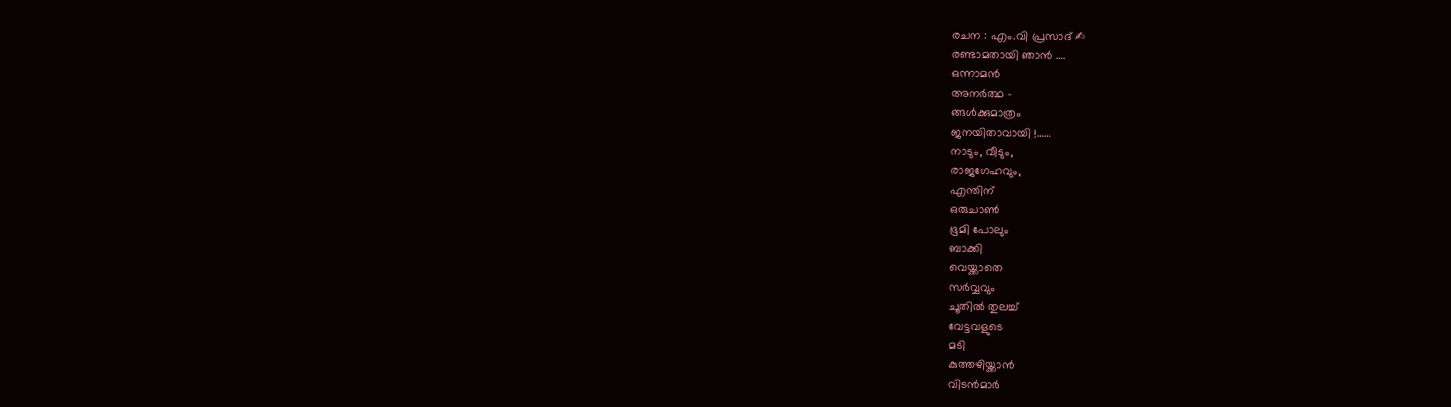രചന : എം.വി പ്രസാദ് ✍
രണ്ടാമതായി ഞാൻ ….
ഒന്നാമൻ
അനർത്ഥ –
ങ്ങൾക്കുമാത്രം
ജനയിതാവായി !……
നാടും, വീടും,
രാജഗേഹവും,
എന്തിന്
ഒരുചാൺ
ഭൂമി പോലും
ബാക്കി
വെയ്ക്കാതെ
സർവ്വവും
ചൂതിൽ തുലച്ച്
വേട്ടവളുടെ
മടി
കുത്തഴിയ്ക്കാൻ
വിടൻമാർ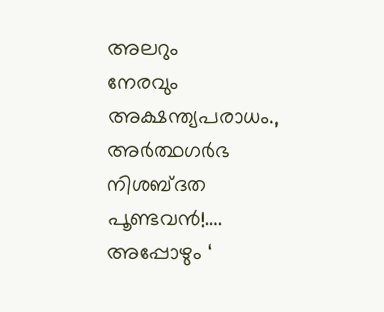അലറും
നേരവും
അക്ഷന്ത്യപരാധം.,
അർത്ഥഗർഭ
നിശബ്ദത
പൂണ്ടവൻ!….
അപ്പോഴും ‘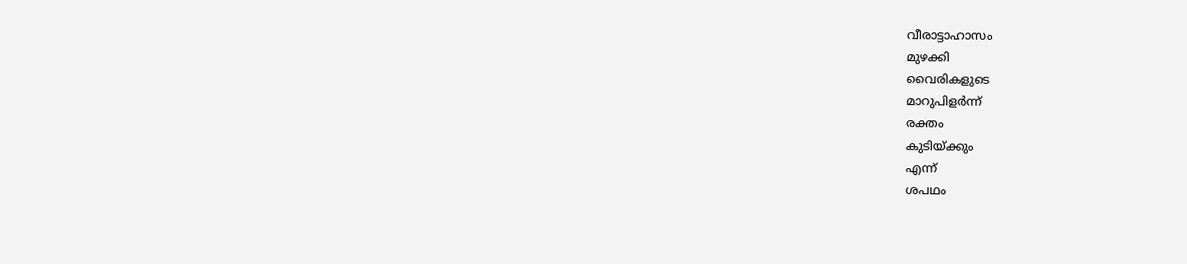വീരാട്ടാഹാസം
മുഴക്കി
വൈരികളുടെ
മാറുപിളർന്ന്
രക്തം
കുടിയ്ക്കും
എന്ന്
ശപഥം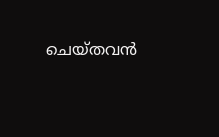ചെയ്തവൻ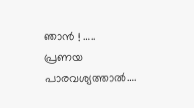ഞാൻ ! …..
പ്രണയ
പാരവശ്യത്താൽ….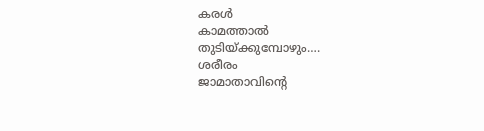കരൾ
കാമത്താൽ
തുടിയ്ക്കുമ്പോഴും….
ശരീരം
ജാമാതാവിൻ്റെ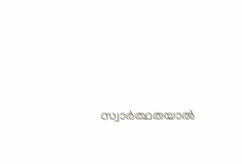സ്വാർത്ഥതയാൽ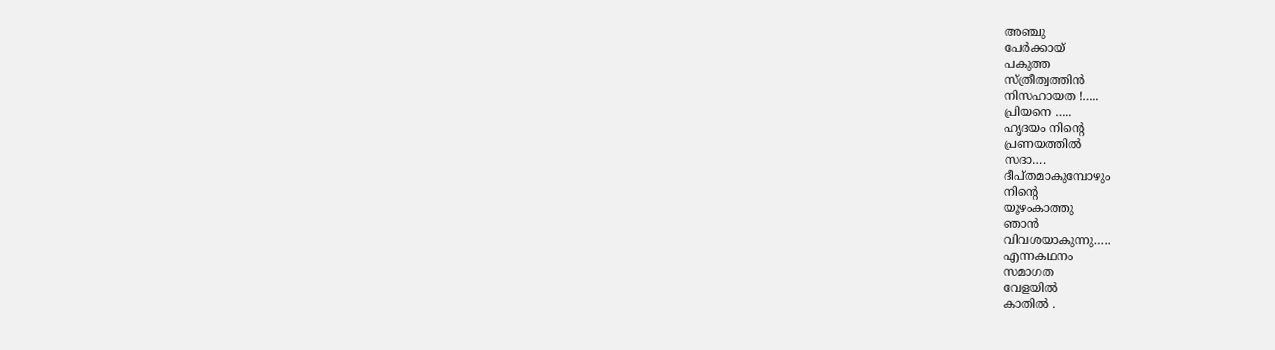അഞ്ചു
പേർക്കായ്
പകുത്ത
സ്ത്രീത്വത്തിൻ
നിസഹായത !…..
പ്രിയനെ …..
ഹൃദയം നിൻ്റെ
പ്രണയത്തിൽ
സദാ….
ദീപ്തമാകുമ്പോഴും
നിൻ്റെ
യൂഴംകാത്തു
ഞാൻ
വിവശയാകുന്നു…..
എന്നകഥനം
സമാഗത
വേളയിൽ
കാതിൽ .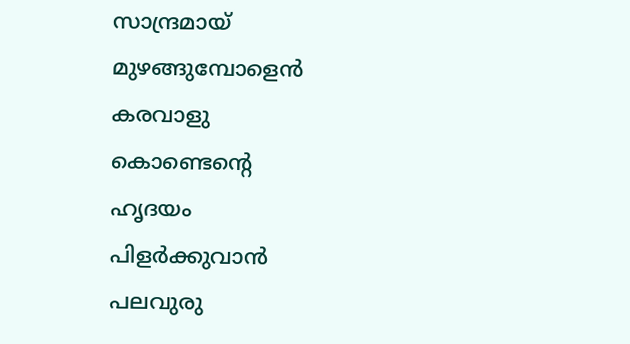സാന്ദ്രമായ്
മുഴങ്ങുമ്പോളെൻ
കരവാളു
കൊണ്ടെൻ്റെ
ഹൃദയം
പിളർക്കുവാൻ
പലവുരു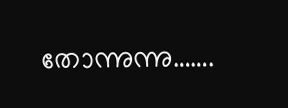തോന്നുന്നു…….